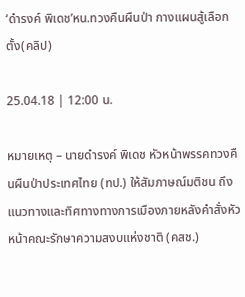‘ดำรงค์ พิเดช’หน.ทวงคืนผืนป่า กางแผนสู้เลือกตั้ง(คลิป)

25.04.18 | 12:00 น.

หมายเหตุ – นายดำรงค์ พิเดช หัวหน้าพรรคทวงคืนผืนป่าประเทศไทย (ทป.) ให้สัมภาษณ์มติชน ถึงแนวทางและทิศทางทางการเมืองภายหลังคำสั่งหัวหน้าคณะรักษาความสงบแห่งชาติ (คสช.)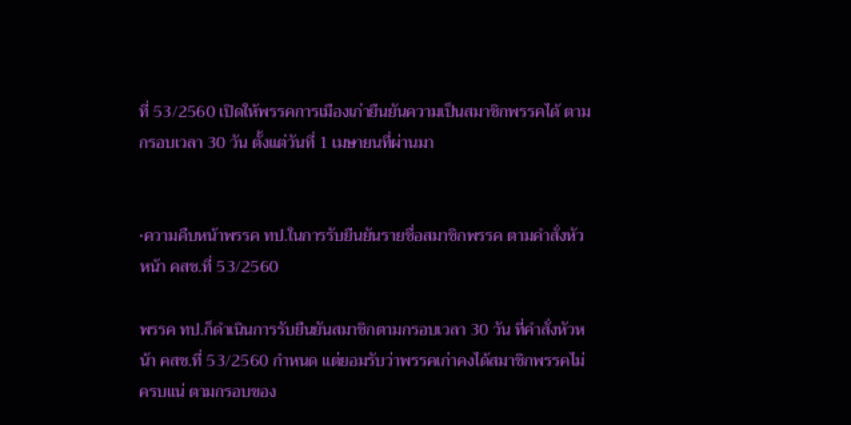ที่ 53/2560 เปิดให้พรรคการเมืองเก่ายืนยันความเป็นสมาชิกพรรคได้ ตามกรอบเวลา 30 วัน ตั้งแต่วันที่ 1 เมษายนที่ผ่านมา


•ความคืบหน้าพรรค ทป.ในการรับยืนยันรายชื่อสมาชิกพรรค ตามคำสั่งหัวหน้า คสช.ที่ 53/2560

พรรค ทป.ก็ดำเนินการรับยืนยันสมาชิกตามกรอบเวลา 30 วัน ที่คำสั่งหัวหน้า คสช.ที่ 53/2560 กำหนด แต่ยอมรับว่าพรรคเก่าคงได้สมาชิกพรรคไม่ครบแน่ ตามกรอบของ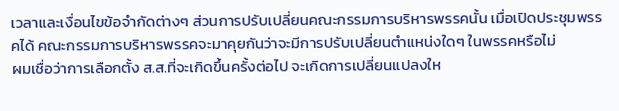เวลาและเงื่อนไขข้อจำกัดต่างๆ ส่วนการปรับเปลี่ยนคณะกรรมการบริหารพรรคนั้น เมื่อเปิดประชุมพรรคได้ คณะกรรมการบริหารพรรคจะมาคุยกันว่าจะมีการปรับเปลี่ยนตำแหน่งใดๆ ในพรรคหรือไม่
ผมเชื่อว่าการเลือกตั้ง ส.ส.ที่จะเกิดขึ้นครั้งต่อไป จะเกิดการเปลี่ยนแปลงให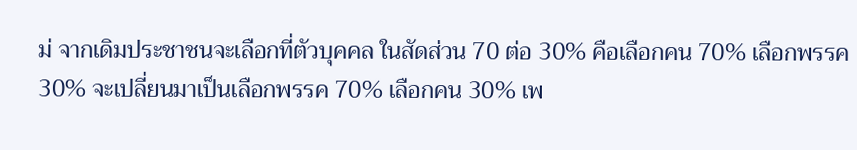ม่ จากเดิมประชาชนจะเลือกที่ตัวบุคคล ในสัดส่วน 70 ต่อ 30% คือเลือกคน 70% เลือกพรรค 30% จะเปลี่ยนมาเป็นเลือกพรรค 70% เลือกคน 30% เพ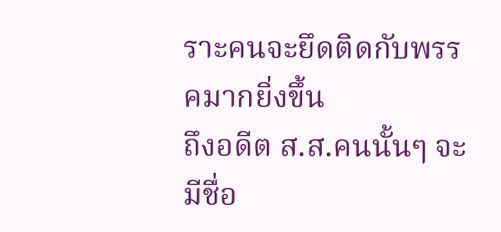ราะคนจะยึดติดกับพรรคมากยิ่งขึ้น
ถึงอดีต ส.ส.คนนั้นๆ จะมีชื่อ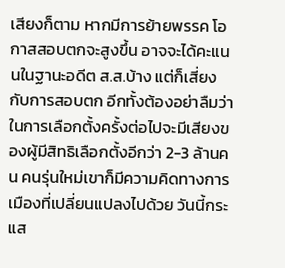เสียงก็ตาม หากมีการย้ายพรรค โอกาสสอบตกจะสูงขึ้น อาจจะได้คะแนนในฐานะอดีต ส.ส.บ้าง แต่ก็เสี่ยงกับการสอบตก อีกทั้งต้องอย่าลืมว่า ในการเลือกตั้งครั้งต่อไปจะมีเสียงของผู้มีสิทธิเลือกตั้งอีกว่า 2-3 ล้านคน คนรุ่นใหม่เขาก็มีความคิดทางการเมืองที่เปลี่ยนแปลงไปด้วย วันนี้กระแส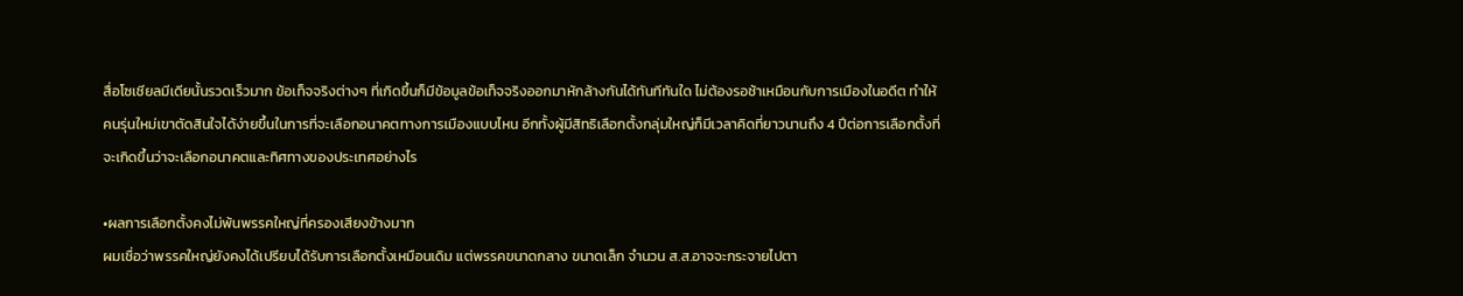สื่อโซเชียลมีเดียนั้นรวดเร็วมาก ข้อเท็จจริงต่างๆ ที่เกิดขึ้นก็มีข้อมูลข้อเท็จจริงออกมาหักล้างกันได้ทันทีทันใด ไม่ต้องรอช้าเหมือนกับการเมืองในอดีต ทำให้คนรุ่นใหม่เขาตัดสินใจได้ง่ายขึ้นในการที่จะเลือกอนาคตทางการเมืองแบบไหน อีกทั้งผู้มีสิทธิเลือกตั้งกลุ่มใหญ่ก็มีเวลาคิดที่ยาวนานถึง 4 ปีต่อการเลือกตั้งที่จะเกิดขึ้นว่าจะเลือกอนาคตและทิศทางของประเทศอย่างไร

•ผลการเลือกตั้งคงไม่พ้นพรรคใหญ่ที่ครองเสียงข้างมาก
ผมเชื่อว่าพรรคใหญ่ยังคงได้เปรียบได้รับการเลือกตั้งเหมือนเดิม แต่พรรคขนาดกลาง ขนาดเล็ก จำนวน ส.ส.อาจจะกระจายไปตา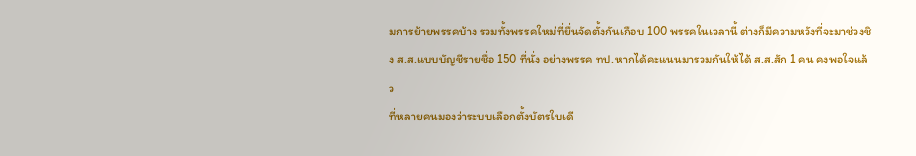มการย้ายพรรคบ้าง รวมทั้งพรรคใหม่ที่ยื่นจัดตั้งกันเกือบ 100 พรรคในเวลานี้ ต่างก็มีความหวังที่จะมาช่วงชิง ส.ส.แบบบัญชีรายชื่อ 150 ที่นั่ง อย่างพรรค ทป.หากได้คะแนนมารวมกันให้ได้ ส.ส.สัก 1 คน คงพอใจแล้ว
ที่หลายคนมองว่าระบบเลือกตั้งบัตรใบเดี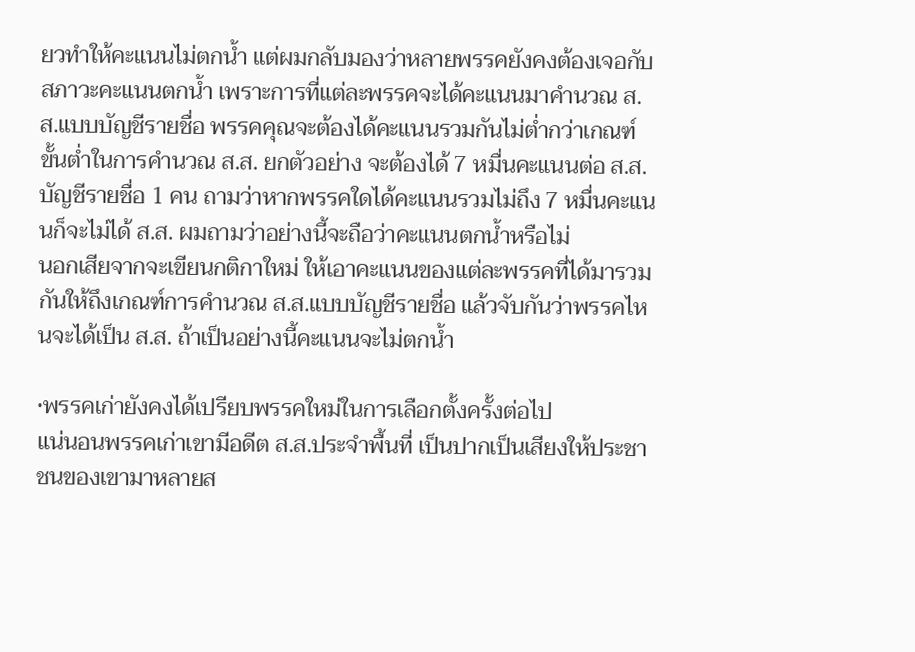ยวทำให้คะแนนไม่ตกน้ำ แต่ผมกลับมองว่าหลายพรรคยังคงต้องเจอกับสภาวะคะแนนตกน้ำ เพราะการที่แต่ละพรรคจะได้คะแนนมาคำนวณ ส.ส.แบบบัญชีรายชื่อ พรรคคุณจะต้องได้คะแนนรวมกันไม่ต่ำกว่าเกณฑ์ขั้นต่ำในการคำนวณ ส.ส. ยกตัวอย่าง จะต้องได้ 7 หมื่นคะแนนต่อ ส.ส.บัญชีรายชื่อ 1 คน ถามว่าหากพรรคใดได้คะแนนรวมไม่ถึง 7 หมื่นคะแนนก็จะไม่ได้ ส.ส. ผมถามว่าอย่างนี้จะถือว่าคะแนนตกน้ำหรือไม่
นอกเสียจากจะเขียนกติกาใหม่ ให้เอาคะแนนของแต่ละพรรคที่ได้มารวมกันให้ถึงเกณฑ์การคำนวณ ส.ส.แบบบัญชีรายชื่อ แล้วจับกันว่าพรรคไหนจะได้เป็น ส.ส. ถ้าเป็นอย่างนี้คะแนนจะไม่ตกน้ำ

•พรรคเก่ายังคงได้เปรียบพรรคใหม่ในการเลือกตั้งครั้งต่อไป
แน่นอนพรรคเก่าเขามีอดีต ส.ส.ประจำพื้นที่ เป็นปากเป็นเสียงให้ประชาชนของเขามาหลายส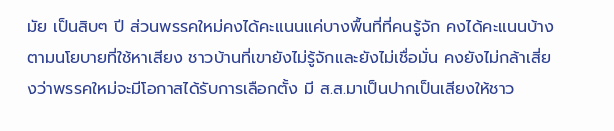มัย เป็นสิบๆ ปี ส่วนพรรคใหม่คงได้คะแนนแค่บางพื้นที่ที่คนรู้จัก คงได้คะแนนบ้างตามนโยบายที่ใช้หาเสียง ชาวบ้านที่เขายังไม่รู้จักและยังไม่เชื่อมั่น คงยังไม่กล้าเสี่ยงว่าพรรคใหม่จะมีโอกาสได้รับการเลือกตั้ง มี ส.ส.มาเป็นปากเป็นเสียงให้ชาว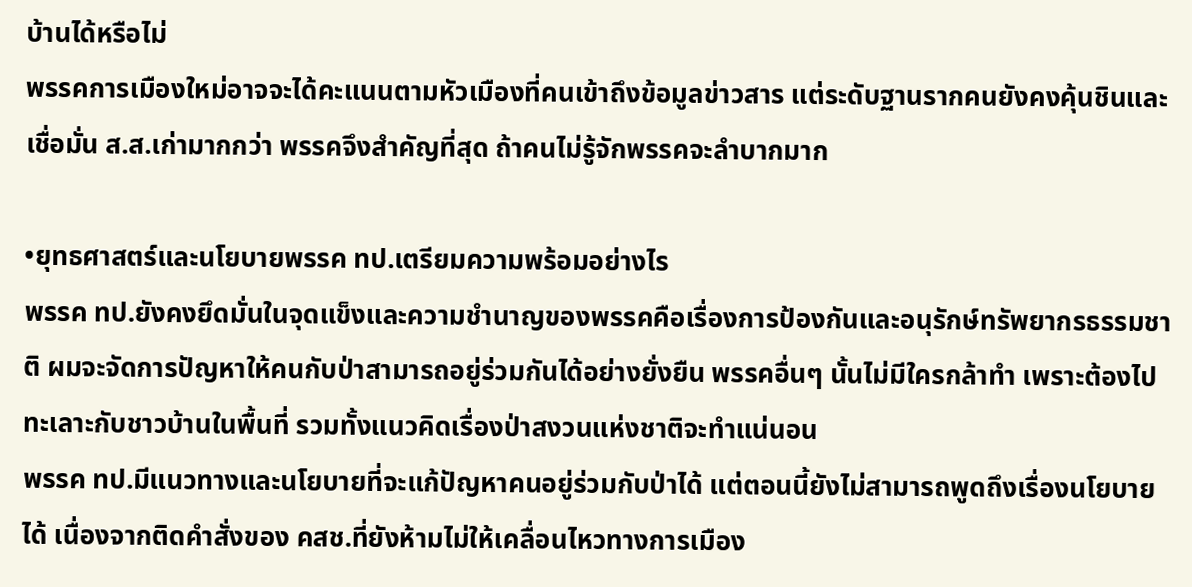บ้านได้หรือไม่
พรรคการเมืองใหม่อาจจะได้คะแนนตามหัวเมืองที่คนเข้าถึงข้อมูลข่าวสาร แต่ระดับฐานรากคนยังคงคุ้นชินและเชื่อมั่น ส.ส.เก่ามากกว่า พรรคจึงสำคัญที่สุด ถ้าคนไม่รู้จักพรรคจะลำบากมาก

•ยุทธศาสตร์และนโยบายพรรค ทป.เตรียมความพร้อมอย่างไร
พรรค ทป.ยังคงยึดมั่นในจุดแข็งและความชำนาญของพรรคคือเรื่องการป้องกันและอนุรักษ์ทรัพยากรธรรมชาติ ผมจะจัดการปัญหาให้คนกับป่าสามารถอยู่ร่วมกันได้อย่างยั่งยืน พรรคอื่นๆ นั้นไม่มีใครกล้าทำ เพราะต้องไปทะเลาะกับชาวบ้านในพื้นที่ รวมทั้งแนวคิดเรื่องป่าสงวนแห่งชาติจะทำแน่นอน
พรรค ทป.มีแนวทางและนโยบายที่จะแก้ปัญหาคนอยู่ร่วมกับป่าได้ แต่ตอนนี้ยังไม่สามารถพูดถึงเรื่องนโยบายได้ เนื่องจากติดคำสั่งของ คสช.ที่ยังห้ามไม่ให้เคลื่อนไหวทางการเมือง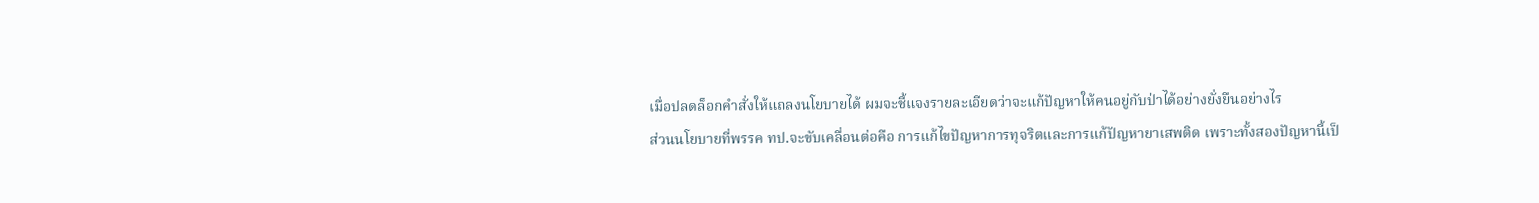เมื่อปลดล็อกคำสั่งให้แถลงนโยบายได้ ผมจะชี้แจงรายละเอียดว่าจะแก้ปัญหาให้คนอยู่กับป่าได้อย่างยั่งยืนอย่างไร
ส่วนนโยบายที่พรรค ทป.จะขับเคลื่อนต่อคือ การแก้ไขปัญหาการทุจริตและการแก้ปัญหายาเสพติด เพราะทั้งสองปัญหานี้เป็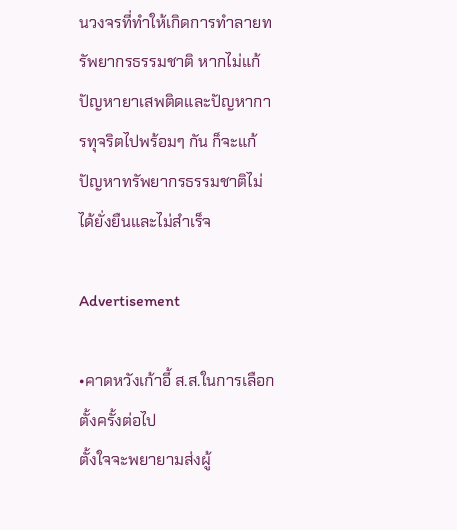นวงจรที่ทำให้เกิดการทำลายทรัพยากรธรรมชาติ หากไม่แก้ปัญหายาเสพติดและปัญหาการทุจริตไปพร้อมๆ กัน ก็จะแก้ปัญหาทรัพยากรธรรมชาติไม่ได้ยั่งยืนและไม่สำเร็จ

Advertisement

•คาดหวังเก้าอี้ ส.ส.ในการเลือกตั้งครั้งต่อไป
ตั้งใจจะพยายามส่งผู้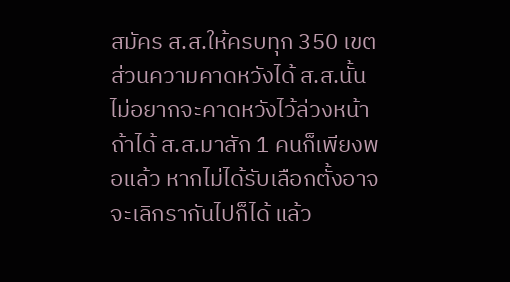สมัคร ส.ส.ให้ครบทุก 350 เขต ส่วนความคาดหวังได้ ส.ส.นั้น ไม่อยากจะคาดหวังไว้ล่วงหน้า ถ้าได้ ส.ส.มาสัก 1 คนก็เพียงพอแล้ว หากไม่ได้รับเลือกตั้งอาจจะเลิกรากันไปก็ได้ แล้ว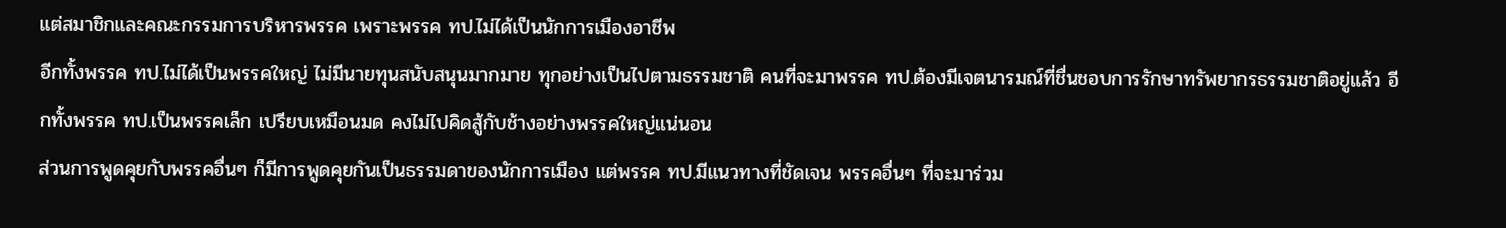แต่สมาชิกและคณะกรรมการบริหารพรรค เพราะพรรค ทป.ไม่ได้เป็นนักการเมืองอาชีพ
อีกทั้งพรรค ทป.ไม่ได้เป็นพรรคใหญ่ ไม่มีนายทุนสนับสนุนมากมาย ทุกอย่างเป็นไปตามธรรมชาติ คนที่จะมาพรรค ทป.ต้องมีเจตนารมณ์ที่ชื่นชอบการรักษาทรัพยากรธรรมชาติอยู่แล้ว อีกทั้งพรรค ทป.เป็นพรรคเล็ก เปรียบเหมือนมด คงไม่ไปคิดสู้กับช้างอย่างพรรคใหญ่แน่นอน
ส่วนการพูดคุยกับพรรคอื่นๆ ก็มีการพูดคุยกันเป็นธรรมดาของนักการเมือง แต่พรรค ทป.มีแนวทางที่ชัดเจน พรรคอื่นๆ ที่จะมาร่วม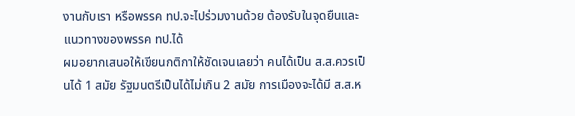งานกับเรา หรือพรรค ทป.จะไปร่วมงานด้วย ต้องรับในจุดยืนและแนวทางของพรรค ทป.ได้
ผมอยากเสนอให้เขียนกติกาให้ชัดเจนเลยว่า คนได้เป็น ส.ส.ควรเป็นได้ 1 สมัย รัฐมนตรีเป็นได้ไม่เกิน 2 สมัย การเมืองจะได้มี ส.ส.ห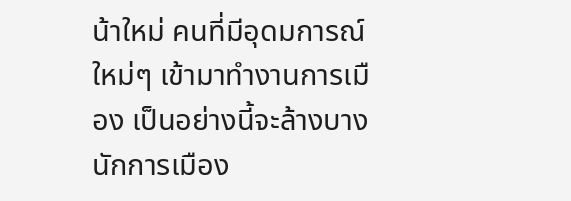น้าใหม่ คนที่มีอุดมการณ์ใหม่ๆ เข้ามาทำงานการเมือง เป็นอย่างนี้จะล้างบางนักการเมือง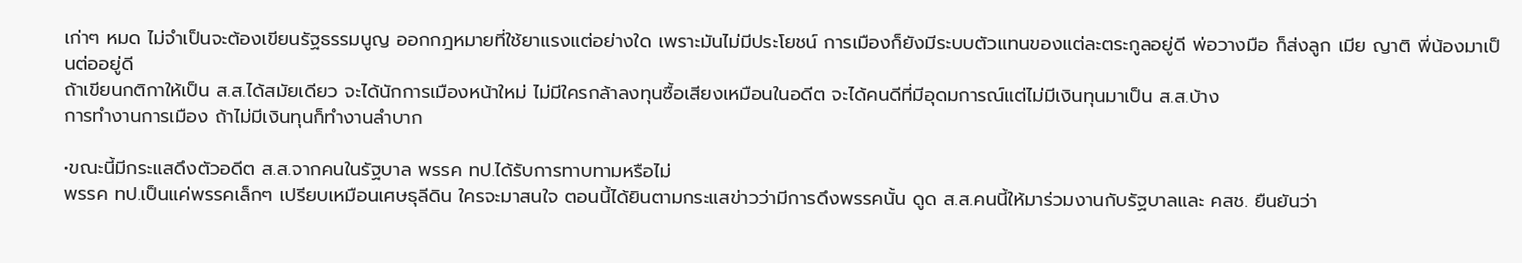เก่าๆ หมด ไม่จำเป็นจะต้องเขียนรัฐธรรมนูญ ออกกฎหมายที่ใช้ยาแรงแต่อย่างใด เพราะมันไม่มีประโยชน์ การเมืองก็ยังมีระบบตัวแทนของแต่ละตระกูลอยู่ดี พ่อวางมือ ก็ส่งลูก เมีย ญาติ พี่น้องมาเป็นต่ออยู่ดี
ถ้าเขียนกติกาให้เป็น ส.ส.ได้สมัยเดียว จะได้นักการเมืองหน้าใหม่ ไม่มีใครกล้าลงทุนซื้อเสียงเหมือนในอดีต จะได้คนดีที่มีอุดมการณ์แต่ไม่มีเงินทุนมาเป็น ส.ส.บ้าง
การทำงานการเมือง ถ้าไม่มีเงินทุนก็ทำงานลำบาก

•ขณะนี้มีกระแสดึงตัวอดีต ส.ส.จากคนในรัฐบาล พรรค ทป.ได้รับการทาบทามหรือไม่
พรรค ทป.เป็นแค่พรรคเล็กๆ เปรียบเหมือนเศษธุลีดิน ใครจะมาสนใจ ตอนนี้ได้ยินตามกระแสข่าวว่ามีการดึงพรรคนั้น ดูด ส.ส.คนนี้ให้มาร่วมงานกับรัฐบาลและ คสช. ยืนยันว่า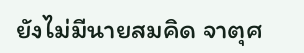ยังไม่มีนายสมคิด จาตุศ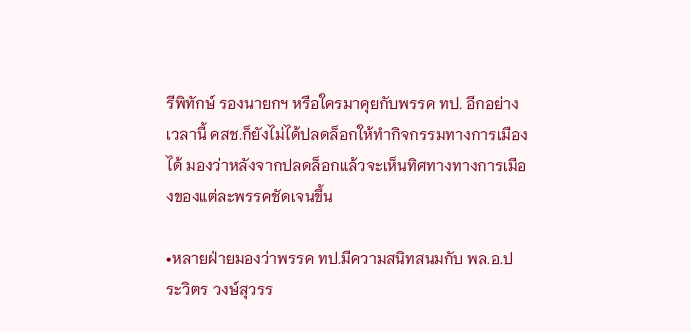รีพิทักษ์ รองนายกฯ หรือใครมาคุยกับพรรค ทป. อีกอย่างเวลานี้ คสช.ก็ยังไม่ได้ปลดล็อกให้ทำกิจกรรมทางการเมืองได้ มองว่าหลังจากปลดล็อกแล้วจะเห็นทิศทางทางการเมืองของแต่ละพรรคชัดเจนขึ้น

•หลายฝ่ายมองว่าพรรค ทป.มีความสนิทสนมกับ พล.อ.ประวิตร วงษ์สุวรร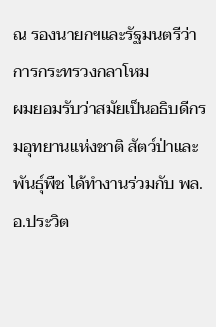ณ รองนายกฯและรัฐมนตรีว่าการกระทรวงกลาโหม
ผมยอมรับว่าสมัยเป็นอธิบดีกรมอุทยานแห่งชาติ สัตว์ป่าและพันธุ์พืช ได้ทำงานร่วมกับ พล.อ.ประวิต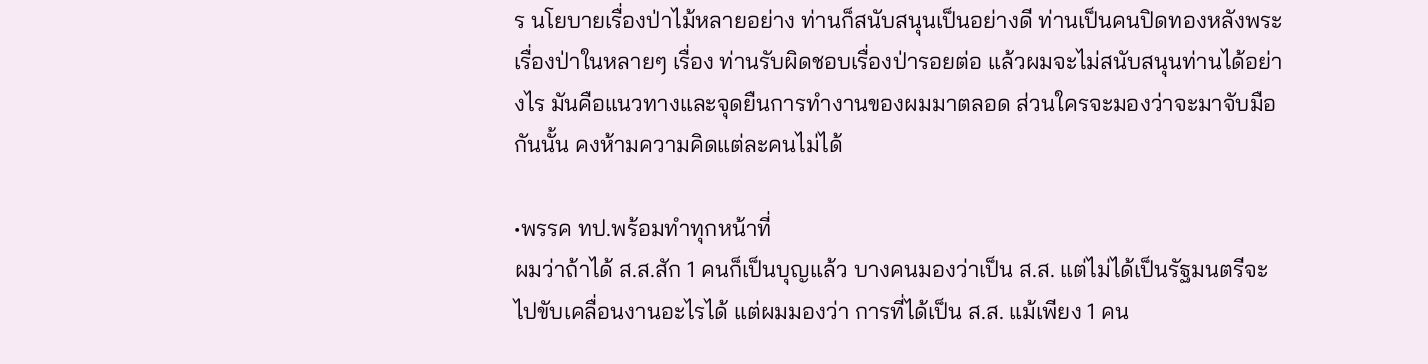ร นโยบายเรื่องป่าไม้หลายอย่าง ท่านก็สนับสนุนเป็นอย่างดี ท่านเป็นคนปิดทองหลังพระเรื่องป่าในหลายๆ เรื่อง ท่านรับผิดชอบเรื่องป่ารอยต่อ แล้วผมจะไม่สนับสนุนท่านได้อย่างไร มันคือแนวทางและจุดยืนการทำงานของผมมาตลอด ส่วนใครจะมองว่าจะมาจับมือกันนั้น คงห้ามความคิดแต่ละคนไม่ได้

•พรรค ทป.พร้อมทำทุกหน้าที่
ผมว่าถ้าได้ ส.ส.สัก 1 คนก็เป็นบุญแล้ว บางคนมองว่าเป็น ส.ส. แต่ไม่ได้เป็นรัฐมนตรีจะไปขับเคลื่อนงานอะไรได้ แต่ผมมองว่า การที่ได้เป็น ส.ส. แม้เพียง 1 คน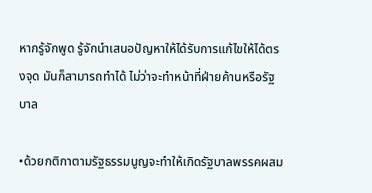หากรู้จักพูด รู้จักนำเสนอปัญหาให้ได้รับการแก้ไขให้ได้ตรงจุด มันก็สามารถทำได้ ไม่ว่าจะทำหน้าที่ฝ่ายค้านหรือรัฐบาล

•ด้วยกติกาตามรัฐธรรมนูญจะทำให้เกิดรัฐบาลพรรคผสม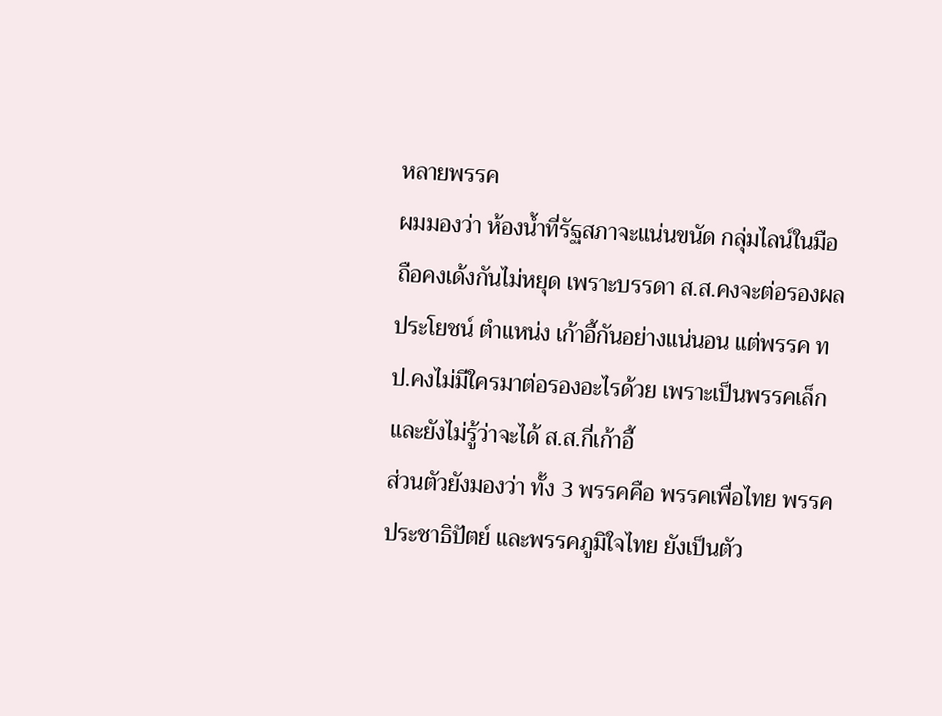หลายพรรค
ผมมองว่า ห้องน้ำที่รัฐสภาจะแน่นขนัด กลุ่มไลน์ในมือถือคงเด้งกันไม่หยุด เพราะบรรดา ส.ส.คงจะต่อรองผลประโยชน์ ตำแหน่ง เก้าอี้กันอย่างแน่นอน แต่พรรค ทป.คงไม่มีใครมาต่อรองอะไรด้วย เพราะเป็นพรรคเล็ก และยังไม่รู้ว่าจะได้ ส.ส.กี่เก้าอี้
ส่วนตัวยังมองว่า ทั้ง 3 พรรคคือ พรรคเพื่อไทย พรรคประชาธิปัตย์ และพรรคภูมิใจไทย ยังเป็นตัว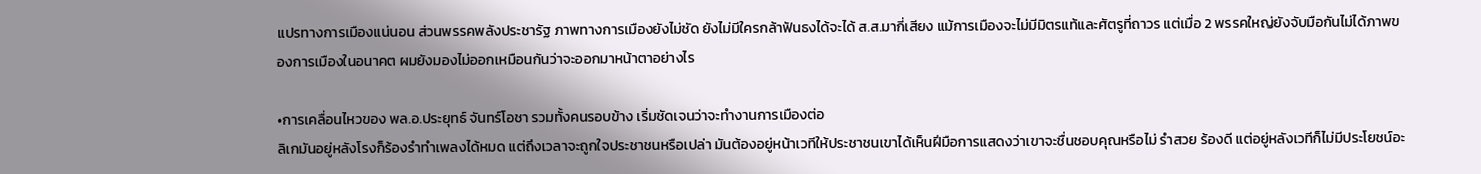แปรทางการเมืองแน่นอน ส่วนพรรคพลังประชารัฐ ภาพทางการเมืองยังไม่ชัด ยังไม่มีใครกล้าฟันธงได้จะได้ ส.ส.มากี่เสียง แม้การเมืองจะไม่มีมิตรแท้และศัตรูที่ถาวร แต่เมื่อ 2 พรรคใหญ่ยังจับมือกันไม่ได้ภาพของการเมืองในอนาคต ผมยังมองไม่ออกเหมือนกันว่าจะออกมาหน้าตาอย่างไร

•การเคลื่อนไหวของ พล.อ.ประยุทธ์ จันทร์โอชา รวมทั้งคนรอบข้าง เริ่มชัดเจนว่าจะทำงานการเมืองต่อ
ลิเกมันอยู่หลังโรงก็ร้องรำทำเพลงได้หมด แต่ถึงเวลาจะถูกใจประชาชนหรือเปล่า มันต้องอยู่หน้าเวทีให้ประชาชนเขาได้เห็นฝีมือการแสดงว่าเขาจะชื่นชอบคุณหรือไม่ รำสวย ร้องดี แต่อยู่หลังเวทีก็ไม่มีประโยชน์อะ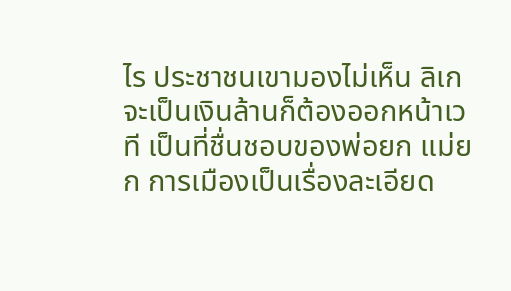ไร ประชาชนเขามองไม่เห็น ลิเกจะเป็นเงินล้านก็ต้องออกหน้าเวที เป็นที่ชื่นชอบของพ่อยก แม่ยก การเมืองเป็นเรื่องละเอียด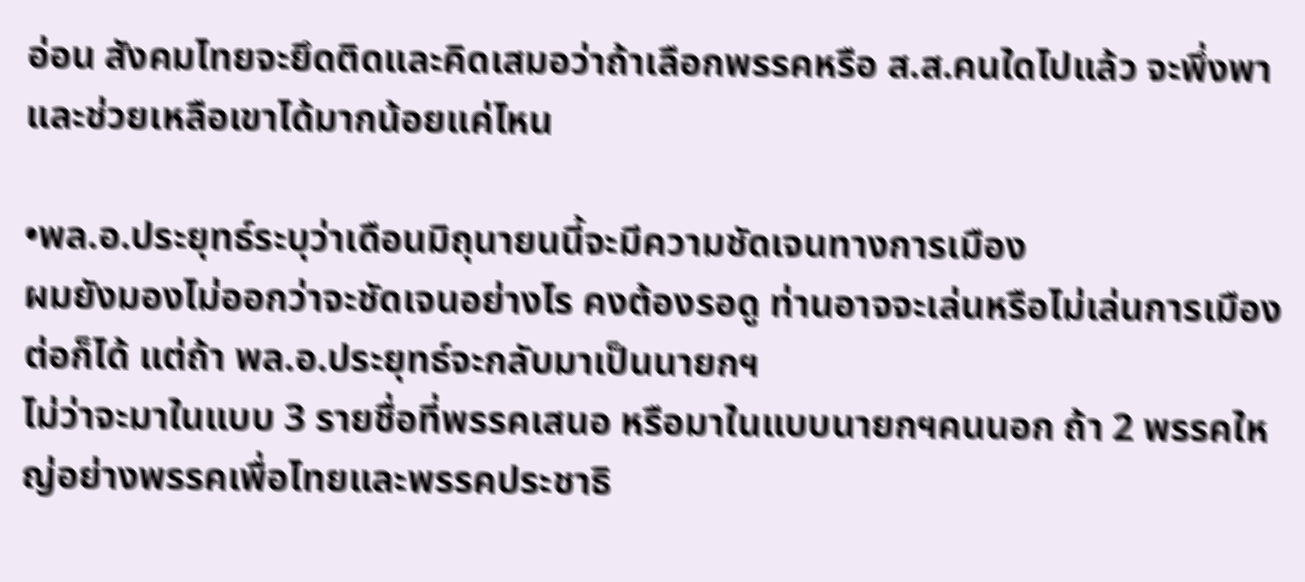อ่อน สังคมไทยจะยึดติดและคิดเสมอว่าถ้าเลือกพรรคหรือ ส.ส.คนใดไปแล้ว จะพึ่งพาและช่วยเหลือเขาได้มากน้อยแค่ไหน

•พล.อ.ประยุทธ์ระบุว่าเดือนมิถุนายนนี้จะมีความชัดเจนทางการเมือง
ผมยังมองไม่ออกว่าจะชัดเจนอย่างไร คงต้องรอดู ท่านอาจจะเล่นหรือไม่เล่นการเมืองต่อก็ได้ แต่ถ้า พล.อ.ประยุทธ์จะกลับมาเป็นนายกฯ
ไม่ว่าจะมาในแบบ 3 รายชื่อที่พรรคเสนอ หรือมาในแบบนายกฯคนนอก ถ้า 2 พรรคใหญ่อย่างพรรคเพื่อไทยและพรรคประชาธิ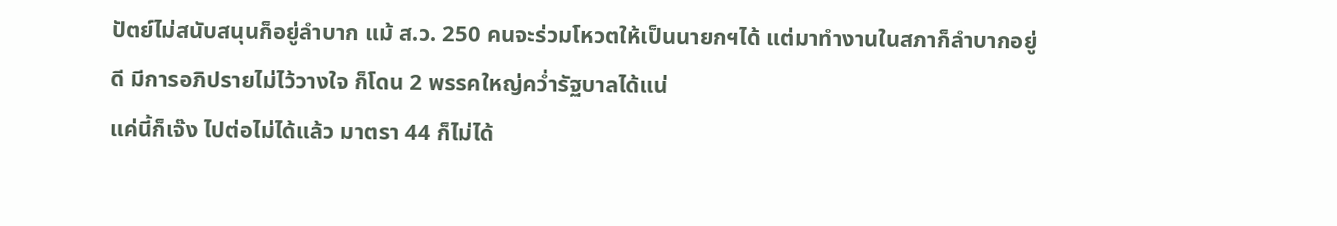ปัตย์ไม่สนับสนุนก็อยู่ลำบาก แม้ ส.ว. 250 คนจะร่วมโหวตให้เป็นนายกฯได้ แต่มาทำงานในสภาก็ลำบากอยู่ดี มีการอภิปรายไม่ไว้วางใจ ก็โดน 2 พรรคใหญ่คว่ำรัฐบาลได้แน่
แค่นี้ก็เจ๊ง ไปต่อไม่ได้แล้ว มาตรา 44 ก็ไม่ได้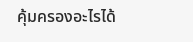คุ้มครองอะไรได้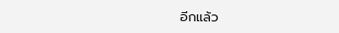อีกแล้ว